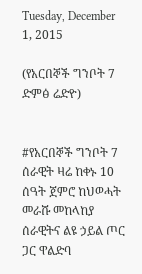Tuesday, December 1, 2015

(የአርበኞች ግንቦት 7 ድምፅ ሬድዮ)


#የአርበኞች ግንቦት 7 ሰራዊት ዛሬ ከቀኑ 10 ሰዓት ጀምሮ ከህወሓት መራሹ መከላከያ ሰራዊትና ልዩ ኃይል ጦር ጋር ዋልድባ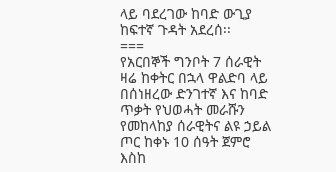ላይ ባደረገው ከባድ ውጊያ ከፍተኛ ጉዳት አደረሰ፡፡
===
የአርበኞች ግንቦት 7 ሰራዊት ዛሬ ከቀትር በኋላ ዋልድባ ላይ በሰነዘረው ድንገተኛ እና ከባድ ጥቃት የህወሓት መራሹን የመከላከያ ሰራዊትና ልዩ ኃይል ጦር ከቀኑ 10 ሰዓት ጀምሮ እስከ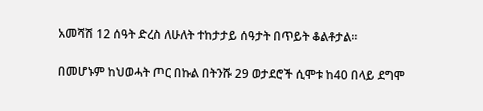አመሻሽ 12 ሰዓት ድረስ ለሁለት ተከታታይ ሰዓታት በጥይት ቆልቶታል፡፡

በመሆኑም ከህወሓት ጦር በኩል በትንሹ 29 ወታደሮች ሲሞቱ ከ40 በላይ ደግሞ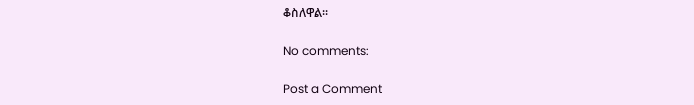ቆስለዋል፡፡

No comments:

Post a Comment